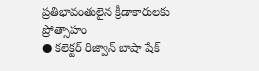ప్రతిభావంతులైన క్రీడాకారులకు ప్రోత్సాహం
● కలెక్టర్ రిజ్వాన్ బాషా షేక్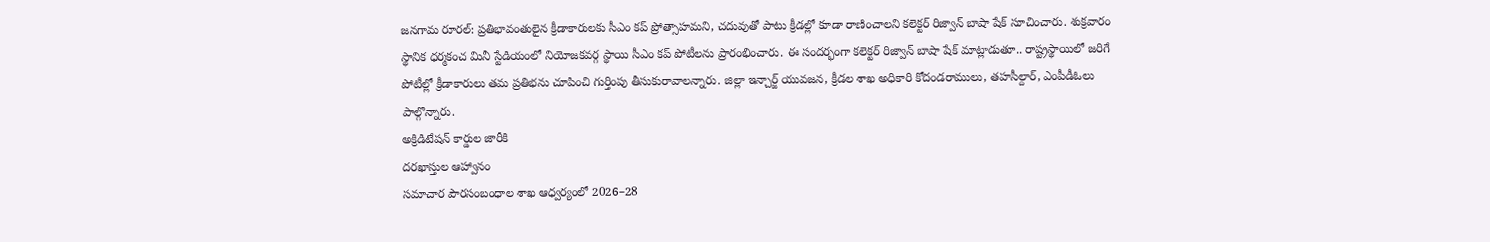జనగామ రూరల్: ప్రతిభావంతులైన క్రీడాకారులకు సీఎం కప్ ప్రోత్సాహమని, చదువుతో పాటు క్రీడల్లో కూడా రాణించాలని కలెక్టర్ రిజ్వాన్ బాషా షేక్ సూచించారు. శుక్రవారం స్థానిక ధర్మకంచ మినీ స్టేడియంలో నియోజకవర్గ స్థాయి సీఎం కప్ పోటీలను ప్రారంభించారు. ఈ సందర్భంగా కలెక్టర్ రిజ్వాన్ బాషా షేక్ మాట్లాడుతూ.. రాష్ట్రస్థాయిలో జరిగే పోటీల్లో క్రీడాకారులు తమ ప్రతిభను చూపించి గుర్తింపు తీసుకురావాలన్నారు. జిల్లా ఇన్చార్జ్ యువజన, క్రీడల శాఖ అధికారి కోదండరాములు, తహసీల్దార్, ఎంపీడీఓలు పాల్గొన్నారు.
అక్రిడిటేషన్ కార్డుల జారీకి
దరఖాస్తుల ఆహ్వానం
సమాచార పౌరసంబంధాల శాఖ ఆధ్వర్యంలో 2026–28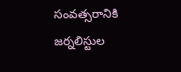సంవత్సరానికి జర్నలిస్టుల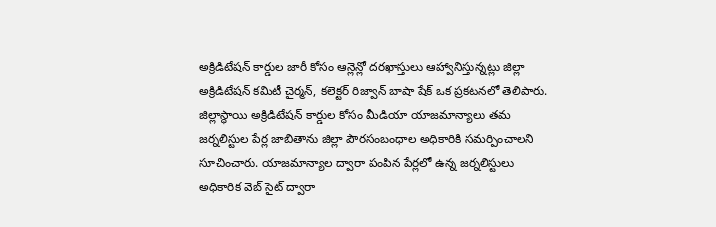అక్రిడిటేషన్ కార్డుల జారీ కోసం ఆన్లెన్లో దరఖాస్తులు ఆహ్వానిస్తున్నట్లు జిల్లా అక్రిడిటేషన్ కమిటీ చైర్మన్, కలెక్టర్ రిజ్వాన్ బాషా షేక్ ఒక ప్రకటనలో తెలిపారు. జిల్లాస్థాయి అక్రిడిటేషన్ కార్డుల కోసం మీడియా యాజమాన్యాలు తమ జర్నలిస్టుల పేర్ల జాబితాను జిల్లా పౌరసంబంధాల అధికారికి సమర్పించాలని సూచించారు. యాజమాన్యాల ద్వారా పంపిన పేర్లలో ఉన్న జర్నలిస్టులు అధికారిక వెబ్ సైట్ ద్వారా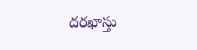దరఖాస్తు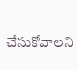చేసుకోవాలని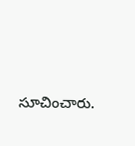సూచించారు.